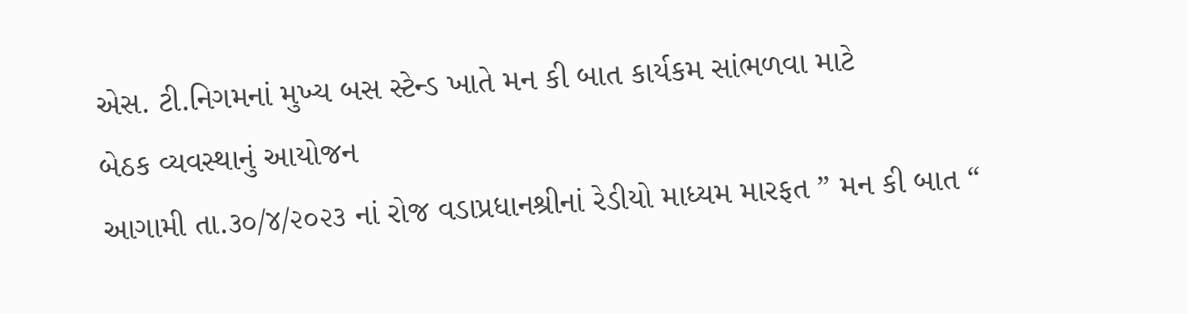એસ. ટી.નિગમનાં મુખ્ય બસ સ્ટેન્ડ ખાતે મન કી બાત કાર્યકમ સાંભળવા માટે
બેઠક વ્યવસ્થાનું આયોજન
આગામી તા.૩૦/૪/૨૦૨૩ નાં રોજ વડાપ્રધાનશ્રીનાં રેડીયો માધ્યમ મારફત ” મન કી બાત “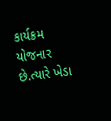કાર્યક્રમ યોજનાર છે.ત્યારે ખેડા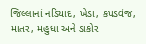જિલ્લાનાં નડિયાદ, ખેડા, કપડવંજ, માતર, મહુધા અને ડાકોર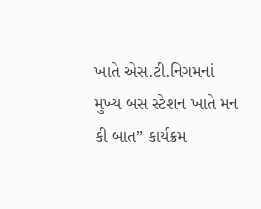ખાતે એસ.ટી.નિગમનાં મુખ્ય બસ સ્ટેશન ખાતે મન કી બાત” કાર્યક્રમ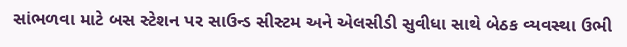સાંભળવા માટે બસ સ્ટેશન પર સાઉન્ડ સીસ્ટમ અને એલસીડી સુવીધા સાથે બેઠક વ્યવસ્થા ઉભી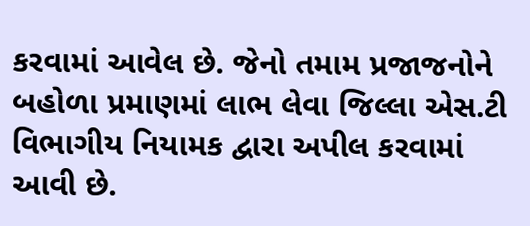કરવામાં આવેલ છે. જેનો તમામ પ્રજાજનોને બહોળા પ્રમાણમાં લાભ લેવા જિલ્લા એસ.ટી વિભાગીય નિયામક દ્વારા અપીલ કરવામાં આવી છે.